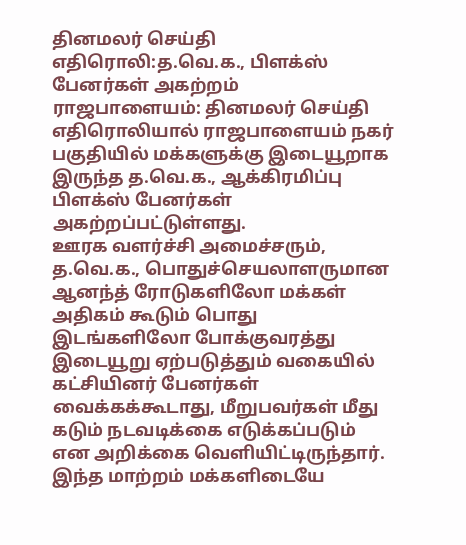தினமலர் செய்தி எதிரொலி:த.வெ.க., பிளக்ஸ் பேனர்கள் அகற்றம்
ராஜபாளையம்: தினமலர் செய்தி எதிரொலியால் ராஜபாளையம் நகர் பகுதியில் மக்களுக்கு இடையூறாக இருந்த த.வெ.க., ஆக்கிரமிப்பு பிளக்ஸ் பேனர்கள் அகற்றப்பட்டுள்ளது.
ஊரக வளர்ச்சி அமைச்சரும், த.வெ.க., பொதுச்செயலாளருமான ஆனந்த் ரோடுகளிலோ மக்கள் அதிகம் கூடும் பொது இடங்களிலோ போக்குவரத்து இடையூறு ஏற்படுத்தும் வகையில் கட்சியினர் பேனர்கள் வைக்கக்கூடாது, மீறுபவர்கள் மீது கடும் நடவடிக்கை எடுக்கப்படும் என அறிக்கை வெளியிட்டிருந்தார். இந்த மாற்றம் மக்களிடையே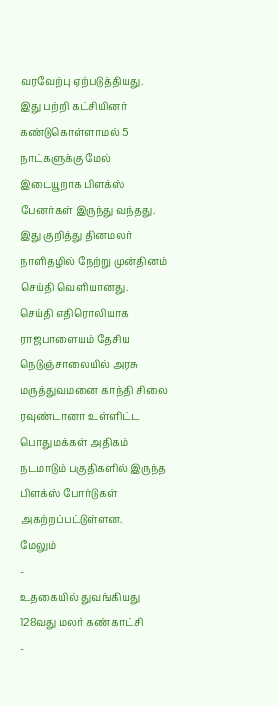வரவேற்பு ஏற்படுத்தியது.
இது பற்றி கட்சியினர் கண்டுகொள்ளாமல் 5 நாட்களுக்கு மேல் இடையூறாக பிளக்ஸ் பேனர்கள் இருந்து வந்தது. இது குறித்து தினமலர் நாளிதழில் நேற்று முன்தினம் செய்தி வெளியானது.
செய்தி எதிரொலியாக ராஜபாளையம் தேசிய நெடுஞ்சாலையில் அரசு மருத்துவமனை காந்தி சிலை ரவுண்டானா உள்ளிட்ட பொதுமக்கள் அதிகம் நடமாடும் பகுதிகளில் இருந்த பிளக்ஸ் போர்டுகள் அகற்றப்பட்டுள்ளன.
மேலும்
-
உதகையில் துவங்கியது 128வது மலர் கண்காட்சி
-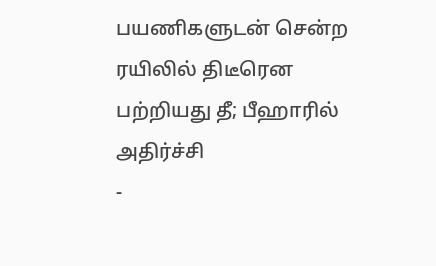பயணிகளுடன் சென்ற ரயிலில் திடீரென பற்றியது தீ; பீஹாரில் அதிர்ச்சி
-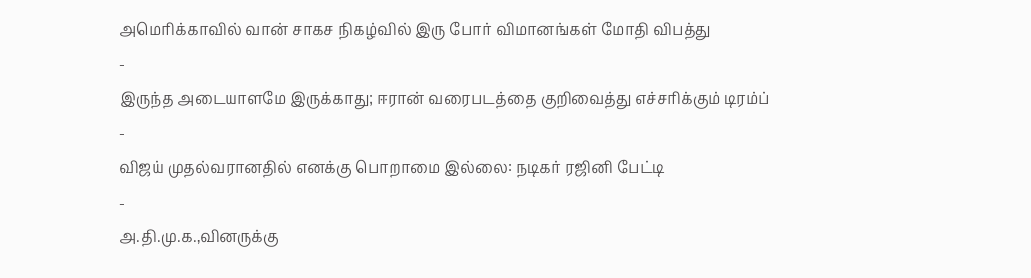அமெரிக்காவில் வான் சாகச நிகழ்வில் இரு போர் விமானங்கள் மோதி விபத்து
-
இருந்த அடையாளமே இருக்காது; ஈரான் வரைபடத்தை குறிவைத்து எச்சரிக்கும் டிரம்ப்
-
விஜய் முதல்வரானதில் எனக்கு பொறாமை இல்லை: நடிகர் ரஜினி பேட்டி
-
அ.தி.மு.க.,வினருக்கு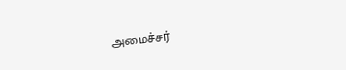அமைச்சர்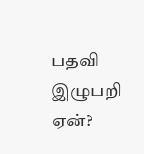பதவி இழுபறி ஏன்?